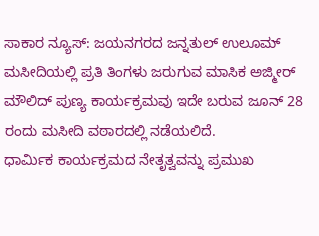ಸಾಕಾರ ನ್ಯೂಸ್: ಜಯನಗರದ ಜನ್ನತುಲ್ ಉಲೂಮ್ ಮಸೀದಿಯಲ್ಲಿ ಪ್ರತಿ ತಿಂಗಳು ಜರುಗುವ ಮಾಸಿಕ ಅಜ್ಮೀರ್ ಮೌಲಿದ್ ಪುಣ್ಯ ಕಾರ್ಯಕ್ರಮವು ಇದೇ ಬರುವ ಜೂನ್ 28 ರಂದು ಮಸೀದಿ ವಠಾರದಲ್ಲಿ ನಡೆಯಲಿದೆ.
ಧಾರ್ಮಿಕ ಕಾರ್ಯಕ್ರಮದ ನೇತೃತ್ವವನ್ನು ಪ್ರಮುಖ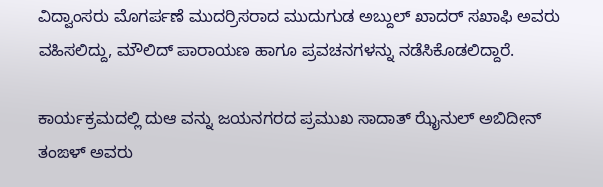ವಿದ್ವಾಂಸರು ಮೊಗರ್ಪಣೆ ಮುದರ್ರಿಸರಾದ ಮುದುಗುಡ ಅಬ್ದುಲ್ ಖಾದರ್ ಸಖಾಫಿ ಅವರು ವಹಿಸಲಿದ್ದು, ಮೌಲಿದ್ ಪಾರಾಯಣ ಹಾಗೂ ಪ್ರವಚನಗಳನ್ನು ನಡೆಸಿಕೊಡಲಿದ್ದಾರೆ.

ಕಾರ್ಯಕ್ರಮದಲ್ಲಿ ದುಆ ವನ್ನು ಜಯನಗರದ ಪ್ರಮುಖ ಸಾದಾತ್ ಝೈನುಲ್ ಅಬಿದೀನ್ ತಂಙಳ್ ಅವರು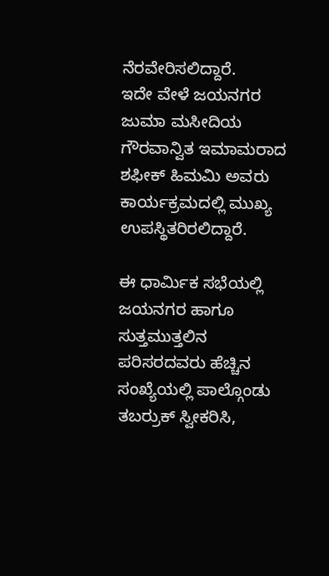ನೆರವೇರಿಸಲಿದ್ದಾರೆ.
ಇದೇ ವೇಳೆ ಜಯನಗರ ಜುಮಾ ಮಸೀದಿಯ ಗೌರವಾನ್ವಿತ ಇಮಾಮರಾದ ಶಫೀಕ್ ಹಿಮಮಿ ಅವರು ಕಾರ್ಯಕ್ರಮದಲ್ಲಿ ಮುಖ್ಯ ಉಪಸ್ಥಿತರಿರಲಿದ್ದಾರೆ.

ಈ ಧಾರ್ಮಿಕ ಸಭೆಯಲ್ಲಿ ಜಯನಗರ ಹಾಗೂ ಸುತ್ತಮುತ್ತಲಿನ ಪರಿಸರದವರು ಹೆಚ್ಚಿನ ಸಂಖ್ಯೆಯಲ್ಲಿ ಪಾಲ್ಗೊಂಡು ತಬರ್ರುಕ್ ಸ್ವೀಕರಿಸಿ,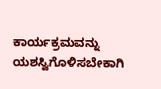ಕಾರ್ಯಕ್ರಮವನ್ನು ಯಶಸ್ವಿಗೊಳಿಸಬೇಕಾಗಿ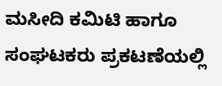ಮಸೀದಿ ಕಮಿಟಿ ಹಾಗೂ ಸಂಘಟಕರು ಪ್ರಕಟಣೆಯಲ್ಲಿ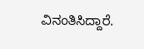ವಿನಂತಿಸಿದ್ದಾರೆ.